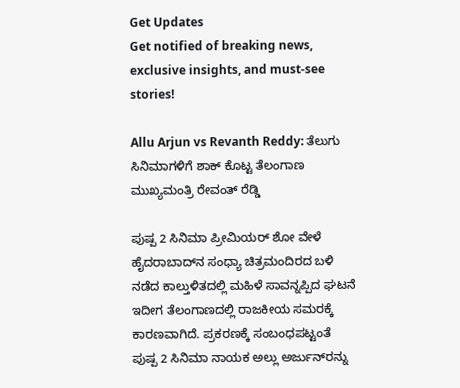Get Updates
Get notified of breaking news, exclusive insights, and must-see stories!

Allu Arjun vs Revanth Reddy: ತೆಲುಗು ಸಿನಿಮಾಗಳಿಗೆ ಶಾಕ್ ಕೊಟ್ಟ ತೆಲಂಗಾಣ ಮುಖ್ಯಮಂತ್ರಿ ರೇವಂತ್ ರೆಡ್ಡಿ

ಪುಷ್ಪ 2 ಸಿನಿಮಾ ಪ್ರೀಮಿಯರ್ ಶೋ ವೇಳೆ ಹೈದರಾಬಾದ್‌ನ ಸಂಧ್ಯಾ ಚಿತ್ರಮಂದಿರದ ಬಳಿ ನಡೆದ ಕಾಲ್ತುಳಿತದಲ್ಲಿ ಮಹಿಳೆ ಸಾವನ್ನಪ್ಪಿದ ಘಟನೆ ಇದೀಗ ತೆಲಂಗಾಣದಲ್ಲಿ ರಾಜಕೀಯ ಸಮರಕ್ಕೆ ಕಾರಣವಾಗಿದೆ. ಪ್ರಕರಣಕ್ಕೆ ಸಂಬಂಧಪಟ್ಟಂತೆ ಪುಷ್ಪ 2 ಸಿನಿಮಾ ನಾಯಕ ಅಲ್ಲು ಅರ್ಜುನ್‌ರನ್ನು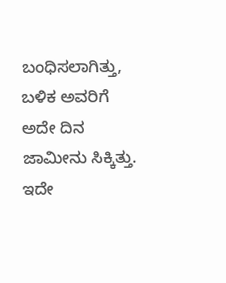ಬಂಧಿಸಲಾಗಿತ್ತು, ಬಳಿಕ ಅವರಿಗೆ ಅದೇ ದಿನ ಜಾಮೀನು ಸಿಕ್ಕಿತ್ತು. ಇದೇ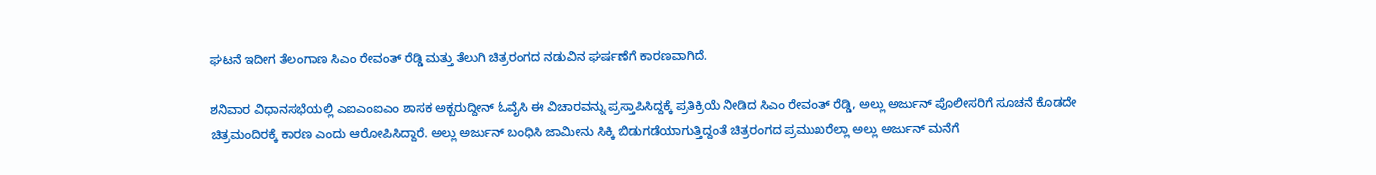ಘಟನೆ ಇದೀಗ ತೆಲಂಗಾಣ ಸಿಎಂ ರೇವಂತ್ ರೆಡ್ಡಿ ಮತ್ತು ತೆಲುಗಿ ಚಿತ್ರರಂಗದ ನಡುವಿನ ಘರ್ಷಣೆಗೆ ಕಾರಣವಾಗಿದೆ.

ಶನಿವಾರ ವಿಧಾನಸಭೆಯಲ್ಲಿ ಎಐಎಂಐಎಂ ಶಾಸಕ ಅಕ್ಬರುದ್ದೀನ್ ಓವೈಸಿ ಈ ವಿಚಾರವನ್ನು ಪ್ರಸ್ತಾಪಿಸಿದ್ದಕ್ಕೆ ಪ್ರತಿಕ್ರಿಯೆ ನೀಡಿದ ಸಿಎಂ ರೇವಂತ್ ರೆಡ್ಡಿ, ಅಲ್ಲು ಅರ್ಜುನ್‌ ಪೊಲೀಸರಿಗೆ ಸೂಚನೆ ಕೊಡದೇ ಚಿತ್ರಮಂದಿರಕ್ಕೆ ಕಾರಣ ಎಂದು ಆರೋಪಿಸಿದ್ದಾರೆ. ಅಲ್ಲು ಅರ್ಜುನ್‌ ಬಂಧಿಸಿ ಜಾಮೀನು ಸಿಕ್ಕಿ ಬಿಡುಗಡೆಯಾಗುತ್ತಿದ್ದಂತೆ ಚಿತ್ರರಂಗದ ಪ್ರಮುಖರೆಲ್ಲಾ ಅಲ್ಲು ಅರ್ಜುನ್ ಮನೆಗೆ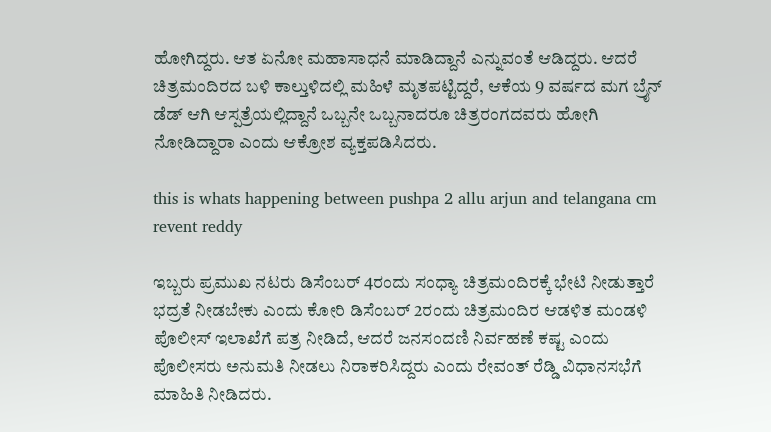ಹೋಗಿದ್ದರು. ಆತ ಏನೋ ಮಹಾಸಾಧನೆ ಮಾಡಿದ್ದಾನೆ ಎನ್ನುವಂತೆ ಆಡಿದ್ದರು. ಆದರೆ ಚಿತ್ರಮಂದಿರದ ಬಳಿ ಕಾಲ್ತುಳಿದಲ್ಲಿ ಮಹಿಳೆ ಮೃತಪಟ್ಟಿದ್ದರೆ, ಆಕೆಯ 9 ವರ್ಷದ ಮಗ ಬ್ರೈನ್ ಡೆಡ್ ಆಗಿ ಆಸ್ಪತ್ರೆಯಲ್ಲಿದ್ದಾನೆ ಒಬ್ಬನೇ ಒಬ್ಬನಾದರೂ ಚಿತ್ರರಂಗದವರು ಹೋಗಿ ನೋಡಿದ್ದಾರಾ ಎಂದು ಆಕ್ರೋಶ ವ್ಯಕ್ತಪಡಿಸಿದರು.

this is whats happening between pushpa 2 allu arjun and telangana cm revent reddy

ಇಬ್ಬರು ಪ್ರಮುಖ ನಟರು ಡಿಸೆಂಬರ್ 4ರಂದು ಸಂಧ್ಯಾ ಚಿತ್ರಮಂದಿರಕ್ಕೆ ಭೇಟಿ ನೀಡುತ್ತಾರೆ ಭದ್ರತೆ ನೀಡಬೇಕು ಎಂದು ಕೋರಿ ಡಿಸೆಂಬರ್ 2ರಂದು ಚಿತ್ರಮಂದಿರ ಆಡಳಿತ ಮಂಡಳಿ ಪೊಲೀಸ್ ಇಲಾಖೆಗೆ ಪತ್ರ ನೀಡಿದೆ, ಆದರೆ ಜನಸಂದಣಿ ನಿರ್ವಹಣೆ ಕಷ್ಟ ಎಂದು ಪೊಲೀಸರು ಅನುಮತಿ ನೀಡಲು ನಿರಾಕರಿಸಿದ್ದರು ಎಂದು ರೇವಂತ್ ರೆಡ್ಡಿ ವಿಧಾನಸಭೆಗೆ ಮಾಹಿತಿ ನೀಡಿದರು.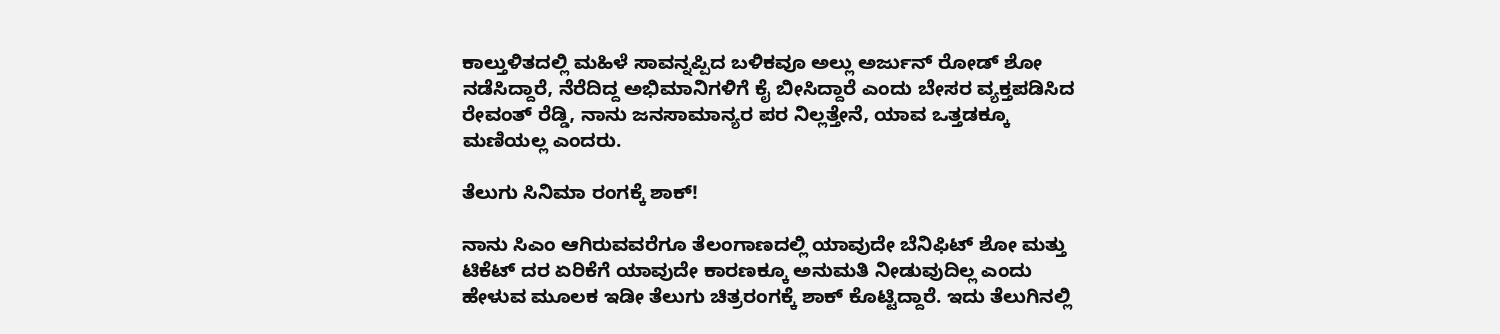ಕಾಲ್ತುಳಿತದಲ್ಲಿ ಮಹಿಳೆ ಸಾವನ್ನಪ್ಪಿದ ಬಳಿಕವೂ ಅಲ್ಲು ಅರ್ಜುನ್ ರೋಡ್ ಶೋ ನಡೆಸಿದ್ದಾರೆ, ನೆರೆದಿದ್ದ ಅಭಿಮಾನಿಗಳಿಗೆ ಕೈ ಬೀಸಿದ್ದಾರೆ ಎಂದು ಬೇಸರ ವ್ಯಕ್ತಪಡಿಸಿದ ರೇವಂತ್ ರೆಡ್ಡಿ, ನಾನು ಜನಸಾಮಾನ್ಯರ ಪರ ನಿಲ್ಲತ್ತೇನೆ, ಯಾವ ಒತ್ತಡಕ್ಕೂ ಮಣಿಯಲ್ಲ ಎಂದರು.

ತೆಲುಗು ಸಿನಿಮಾ ರಂಗಕ್ಕೆ ಶಾಕ್‌!

ನಾನು ಸಿಎಂ ಆಗಿರುವವರೆಗೂ ತೆಲಂಗಾಣದಲ್ಲಿ ಯಾವುದೇ ಬೆನಿಫಿಟ್ ಶೋ ಮತ್ತು ಟಿಕೆಟ್ ದರ ಏರಿಕೆಗೆ ಯಾವುದೇ ಕಾರಣಕ್ಕೂ ಅನುಮತಿ ನೀಡುವುದಿಲ್ಲ ಎಂದು ಹೇಳುವ ಮೂಲಕ ಇಡೀ ತೆಲುಗು ಚಿತ್ರರಂಗಕ್ಕೆ ಶಾಕ್ ಕೊಟ್ಟಿದ್ದಾರೆ. ಇದು ತೆಲುಗಿನಲ್ಲಿ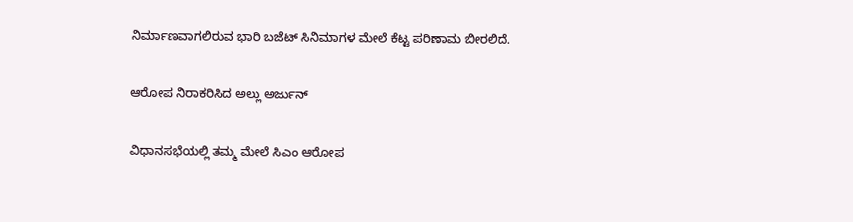ನಿರ್ಮಾಣವಾಗಲಿರುವ ಭಾರಿ ಬಜೆಟ್ ಸಿನಿಮಾಗಳ ಮೇಲೆ ಕೆಟ್ಟ ಪರಿಣಾಮ ಬೀರಲಿದೆ.

ಆರೋಪ ನಿರಾಕರಿಸಿದ ಅಲ್ಲು ಅರ್ಜುನ್

ವಿಧಾನಸಭೆಯಲ್ಲಿ ತಮ್ಮ ಮೇಲೆ ಸಿಎಂ ಆರೋಪ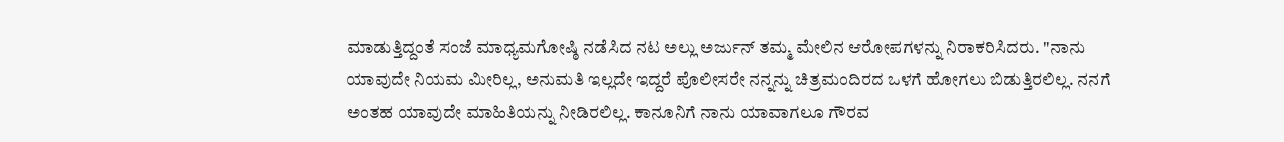ಮಾಡುತ್ತಿದ್ದಂತೆ ಸಂಜೆ ಮಾಧ್ಯಮಗೋಷ್ಠಿ ನಡೆಸಿದ ನಟ ಅಲ್ಲು ಅರ್ಜುನ್ ತಮ್ಮ ಮೇಲಿನ ಆರೋಪಗಳನ್ನು ನಿರಾಕರಿಸಿದರು. "ನಾನು ಯಾವುದೇ ನಿಯಮ ಮೀರಿಲ್ಲ, ಅನುಮತಿ ಇಲ್ಲದೇ ಇದ್ದರೆ ಪೊಲೀಸರೇ ನನ್ನನ್ನು ಚಿತ್ರಮಂದಿರದ ಒಳಗೆ ಹೋಗಲು ಬಿಡುತ್ತಿರಲಿಲ್ಲ. ನನಗೆ ಅಂತಹ ಯಾವುದೇ ಮಾಹಿತಿಯನ್ನು ನೀಡಿರಲಿಲ್ಲ. ಕಾನೂನಿಗೆ ನಾನು ಯಾವಾಗಲೂ ಗೌರವ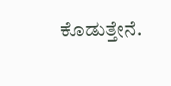ಕೊಡುತ್ತೇನೆ.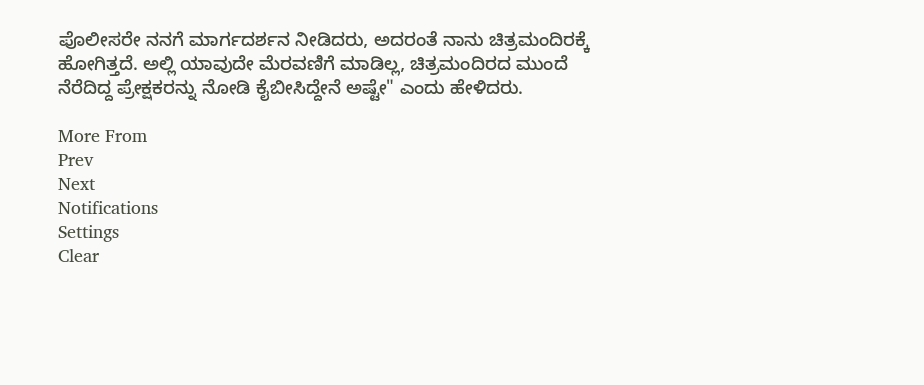ಪೊಲೀಸರೇ ನನಗೆ ಮಾರ್ಗದರ್ಶನ ನೀಡಿದರು, ಅದರಂತೆ ನಾನು ಚಿತ್ರಮಂದಿರಕ್ಕೆ ಹೋಗಿತ್ತದೆ. ಅಲ್ಲಿ ಯಾವುದೇ ಮೆರವಣಿಗೆ ಮಾಡಿಲ್ಲ, ಚಿತ್ರಮಂದಿರದ ಮುಂದೆ ನೆರೆದಿದ್ದ ಪ್ರೇಕ್ಷಕರನ್ನು ನೋಡಿ ಕೈಬೀಸಿದ್ದೇನೆ ಅಷ್ಟೇ" ಎಂದು ಹೇಳಿದರು.

More From
Prev
Next
Notifications
Settings
Clear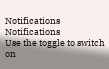Notifications
Notifications
Use the toggle to switch on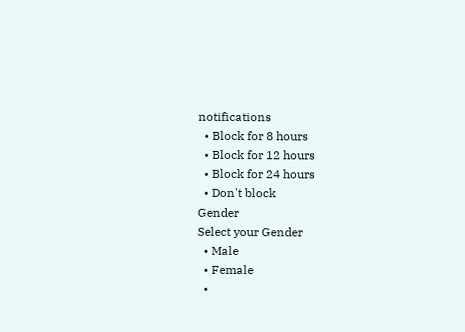notifications
  • Block for 8 hours
  • Block for 12 hours
  • Block for 24 hours
  • Don't block
Gender
Select your Gender
  • Male
  • Female
  •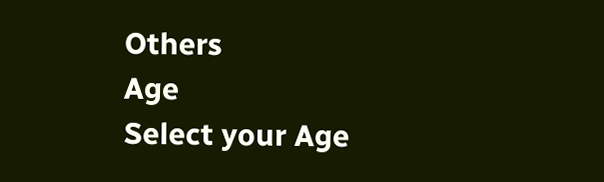Others
Age
Select your Age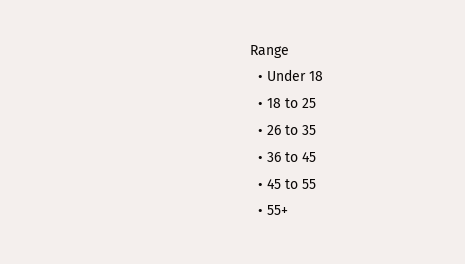Range
  • Under 18
  • 18 to 25
  • 26 to 35
  • 36 to 45
  • 45 to 55
  • 55+